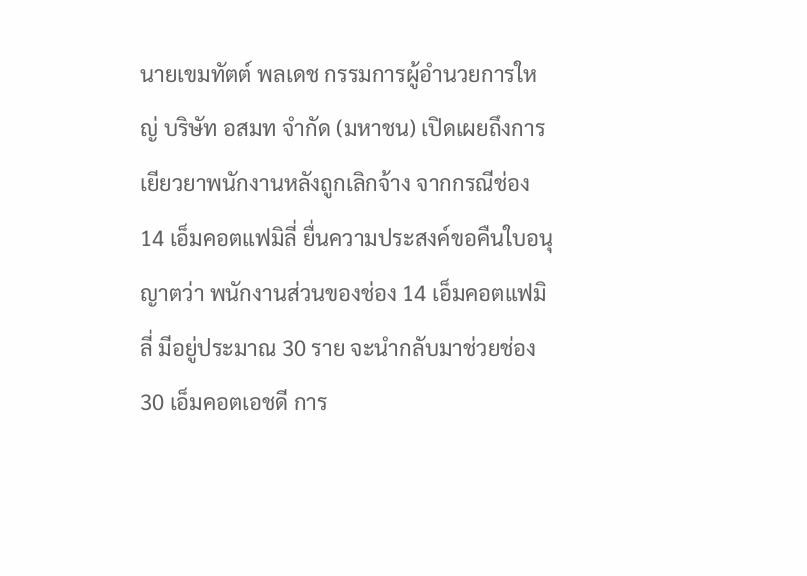นายเขมทัตต์ พลเดช กรรมการผู้อำนวยการใหญ่ บริษัท อสมท จำกัด (มหาชน) เปิดเผยถึงการเยียวยาพนักงานหลังถูกเลิกจ้าง จากกรณีช่อง 14 เอ็มคอตแฟมิลี่ ยื่นความประสงค์ขอคืนใบอนุญาตว่า พนักงานส่วนของช่อง 14 เอ็มคอตแฟมิลี่ มีอยู่ประมาณ 30 ราย จะนำกลับมาช่วยช่อง 30 เอ็มคอตเอชดี การ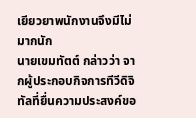เยียวยาพนักงานจึงมีไม่มากนัก
นายเขมทัตต์ กล่าวว่า จากผู้ประกอบกิจการทีวีดิจิทัลที่ยื่นความประสงค์ขอ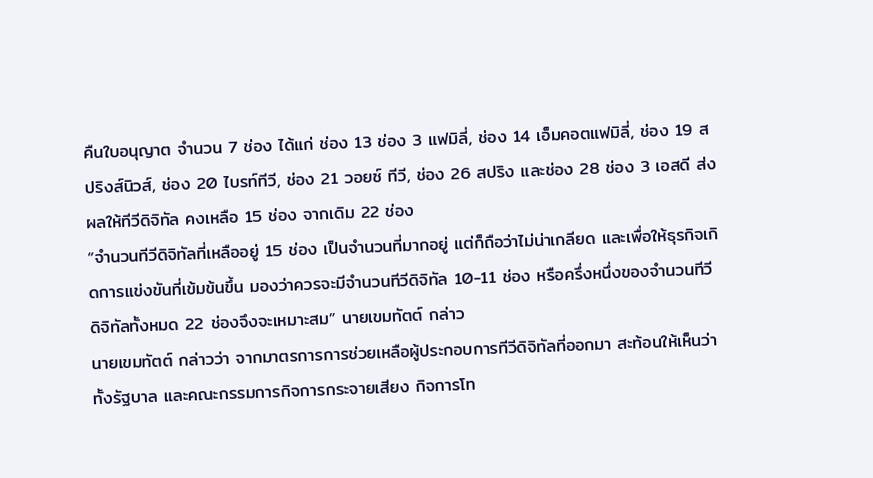คืนใบอนุญาต จำนวน 7 ช่อง ได้แก่ ช่อง 13 ช่อง 3 แฟมิลี่, ช่อง 14 เอ็มคอตแฟมิลี่, ช่อง 19 สปริงส์นิวส์, ช่อง 20 ไบรท์ทีวี, ช่อง 21 วอยซ์ ทีวี, ช่อง 26 สปริง และช่อง 28 ช่อง 3 เอสดี ส่งผลให้ทีวีดิจิทัล คงเหลือ 15 ช่อง จากเดิม 22 ช่อง
“จำนวนทีวีดิจิทัลที่เหลืออยู่ 15 ช่อง เป็นจำนวนที่มากอยู่ แต่ก็ถือว่าไม่น่าเกลียด และเพื่อให้ธุรกิจเกิดการแข่งขันที่เข้มข้นขึ้น มองว่าควรจะมีจำนวนทีวีดิจิทัล 10-11 ช่อง หรือครึ่งหนึ่งของจำนวนทีวีดิจิทัลทั้งหมด 22 ช่องจึงจะเหมาะสม” นายเขมทัตต์ กล่าว
นายเขมทัตต์ กล่าวว่า จากมาตรการการช่วยเหลือผู้ประกอบการทีวีดิจิทัลที่ออกมา สะท้อนให้เห็นว่าทั้งรัฐบาล และคณะกรรมการกิจการกระจายเสียง กิจการโท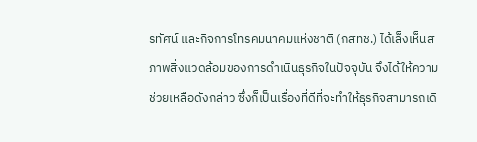รทัศน์ และกิจการโทรคมนาคมแห่งชาติ (กสทช.) ได้เล็งเห็นสภาพสิ่งแวดล้อมของการดำเนินธุรกิจในปัจจุบัน จึงได้ให้ความช่วยเหลือดังกล่าว ซึ่งก็เป็นเรื่องที่ดีที่จะทำให้ธุรกิจสามารถเดิ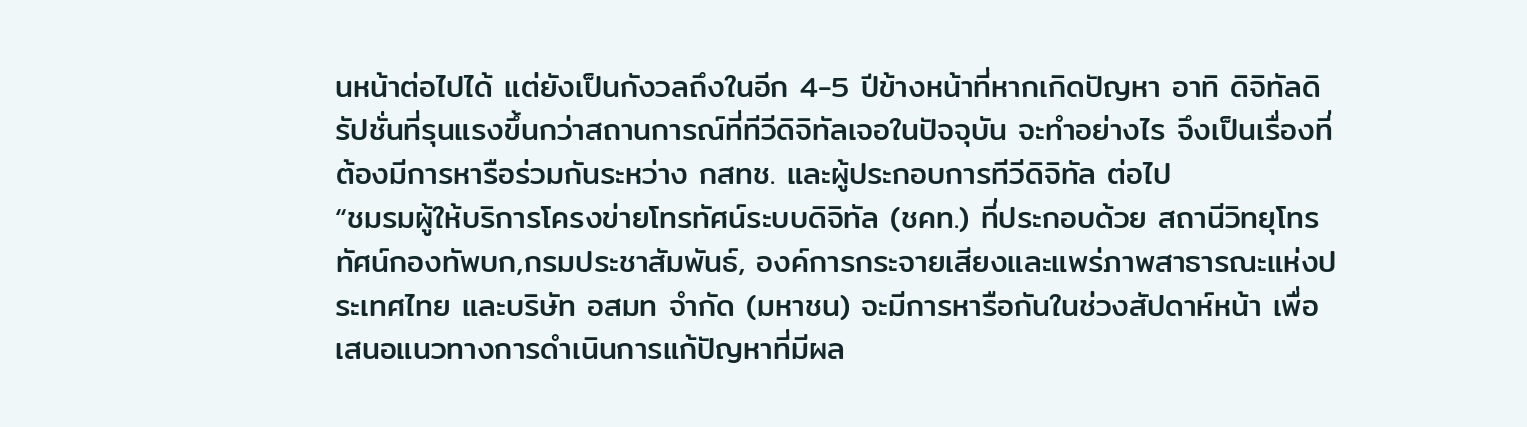นหน้าต่อไปได้ แต่ยังเป็นกังวลถึงในอีก 4-5 ปีข้างหน้าที่หากเกิดปัญหา อาทิ ดิจิทัลดิรัปชั่นที่รุนแรงขึ้นกว่าสถานการณ์ที่ทีวีดิจิทัลเจอในปัจจุบัน จะทำอย่างไร จึงเป็นเรื่องที่ต้องมีการหารือร่วมกันระหว่าง กสทช. และผู้ประกอบการทีวีดิจิทัล ต่อไป
“ชมรมผู้ให้บริการโครงข่ายโทรทัศน์ระบบดิจิทัล (ชคท.) ที่ประกอบด้วย สถานีวิทยุโทรทัศน์กองทัพบก,กรมประชาสัมพันธ์, องค์การกระจายเสียงและแพร่ภาพสาธารณะแห่งประเทศไทย และบริษัท อสมท จำกัด (มหาชน) จะมีการหารือกันในช่วงสัปดาห์หน้า เพื่อเสนอแนวทางการดำเนินการแก้ปัญหาที่มีผล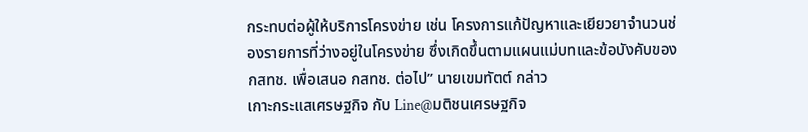กระทบต่อผู้ให้บริการโครงข่าย เช่น โครงการแก้ปัญหาและเยียวยาจำนวนช่องรายการที่ว่างอยู่ในโครงข่าย ซึ่งเกิดขึ้นตามแผนแม่บทและข้อบังคับของ กสทช. เพื่อเสนอ กสทช. ต่อไป” นายเขมทัตต์ กล่าว
เกาะกระแสเศรษฐกิจ กับ Line@มติชนเศรษฐกิจ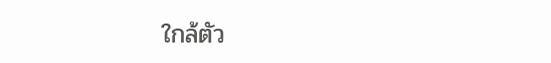ใกล้ตัว